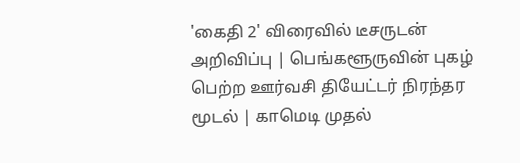'கைதி 2' விரைவில் டீசருடன் அறிவிப்பு | பெங்களூருவின் புகழ் பெற்ற ஊர்வசி தியேட்டர் நிரந்தர மூடல் | காமெடி முதல்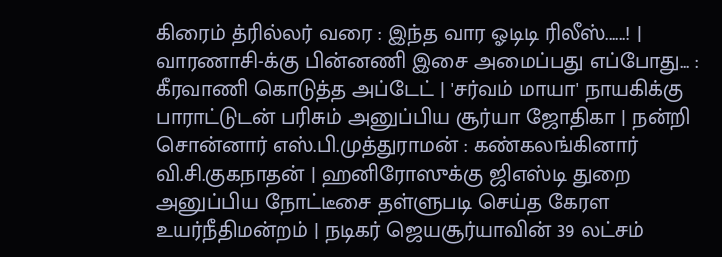கிரைம் த்ரில்லர் வரை : இந்த வார ஓடிடி ரிலீஸ்......! | வாரணாசி-க்கு பின்னணி இசை அமைப்பது எப்போது... : கீரவாணி கொடுத்த அப்டேட் | 'சர்வம் மாயா' நாயகிக்கு பாராட்டுடன் பரிசும் அனுப்பிய சூர்யா ஜோதிகா | நன்றி சொன்னார் எஸ்.பி.முத்துராமன் : கண்கலங்கினார் வி.சி.குகநாதன் | ஹனிரோஸுக்கு ஜிஎஸ்டி துறை அனுப்பிய நோட்டீசை தள்ளுபடி செய்த கேரள உயர்நீதிமன்றம் | நடிகர் ஜெயசூர்யாவின் 39 லட்சம்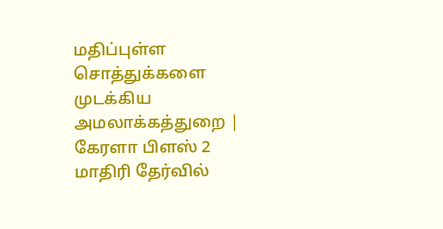மதிப்புள்ள சொத்துக்களை முடக்கிய அமலாக்கத்துறை | கேரளா பிளஸ் 2 மாதிரி தேர்வில்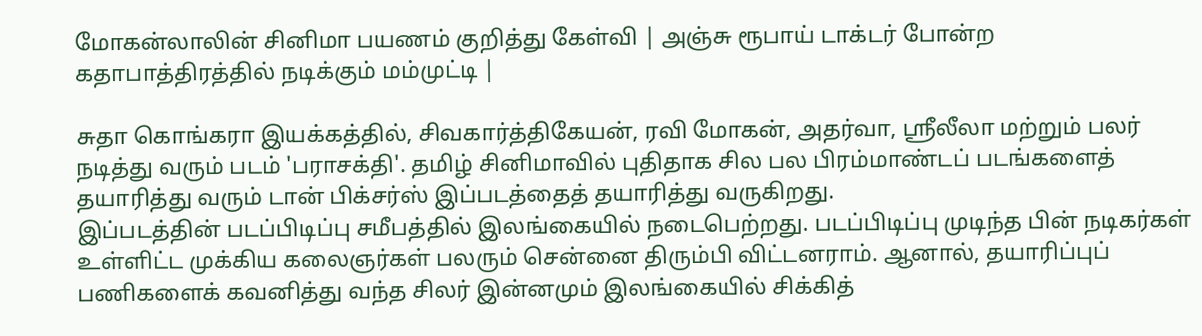மோகன்லாலின் சினிமா பயணம் குறித்து கேள்வி | அஞ்சு ரூபாய் டாக்டர் போன்ற கதாபாத்திரத்தில் நடிக்கும் மம்முட்டி |

சுதா கொங்கரா இயக்கத்தில், சிவகார்த்திகேயன், ரவி மோகன், அதர்வா, ஸ்ரீலீலா மற்றும் பலர் நடித்து வரும் படம் 'பராசக்தி'. தமிழ் சினிமாவில் புதிதாக சில பல பிரம்மாண்டப் படங்களைத் தயாரித்து வரும் டான் பிக்சர்ஸ் இப்படத்தைத் தயாரித்து வருகிறது.
இப்படத்தின் படப்பிடிப்பு சமீபத்தில் இலங்கையில் நடைபெற்றது. படப்பிடிப்பு முடிந்த பின் நடிகர்கள் உள்ளிட்ட முக்கிய கலைஞர்கள் பலரும் சென்னை திரும்பி விட்டனராம். ஆனால், தயாரிப்புப் பணிகளைக் கவனித்து வந்த சிலர் இன்னமும் இலங்கையில் சிக்கித்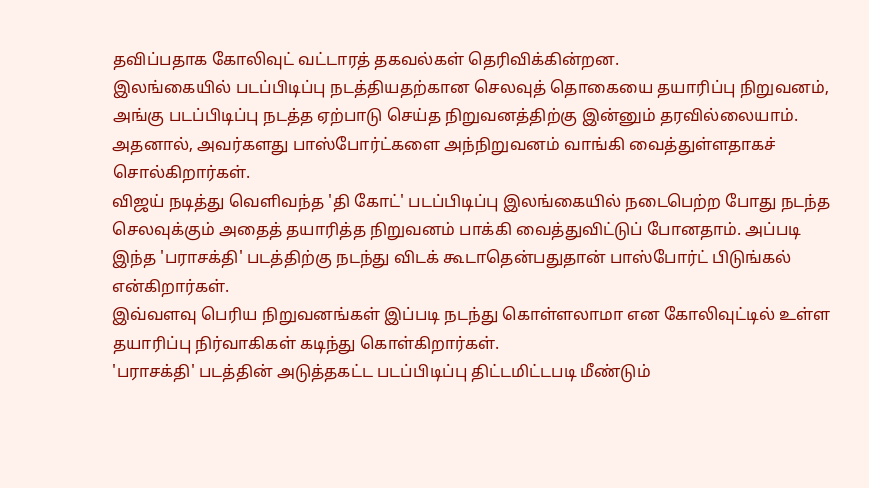தவிப்பதாக கோலிவுட் வட்டாரத் தகவல்கள் தெரிவிக்கின்றன.
இலங்கையில் படப்பிடிப்பு நடத்தியதற்கான செலவுத் தொகையை தயாரிப்பு நிறுவனம், அங்கு படப்பிடிப்பு நடத்த ஏற்பாடு செய்த நிறுவனத்திற்கு இன்னும் தரவில்லையாம். அதனால், அவர்களது பாஸ்போர்ட்களை அந்நிறுவனம் வாங்கி வைத்துள்ளதாகச் சொல்கிறார்கள்.
விஜய் நடித்து வெளிவந்த 'தி கோட்' படப்பிடிப்பு இலங்கையில் நடைபெற்ற போது நடந்த செலவுக்கும் அதைத் தயாரித்த நிறுவனம் பாக்கி வைத்துவிட்டுப் போனதாம். அப்படி இந்த 'பராசக்தி' படத்திற்கு நடந்து விடக் கூடாதென்பதுதான் பாஸ்போர்ட் பிடுங்கல் என்கிறார்கள்.
இவ்வளவு பெரிய நிறுவனங்கள் இப்படி நடந்து கொள்ளலாமா என கோலிவுட்டில் உள்ள தயாரிப்பு நிர்வாகிகள் கடிந்து கொள்கிறார்கள்.
'பராசக்தி' படத்தின் அடுத்தகட்ட படப்பிடிப்பு திட்டமிட்டபடி மீண்டும்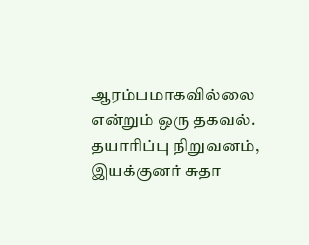ஆரம்பமாகவில்லை என்றும் ஒரு தகவல். தயாரிப்பு நிறுவனம், இயக்குனர் சுதா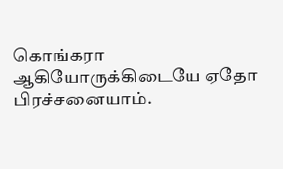கொங்கரா ஆகியோருக்கிடையே ஏதோ பிரச்சனையாம்.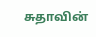சுதாவின்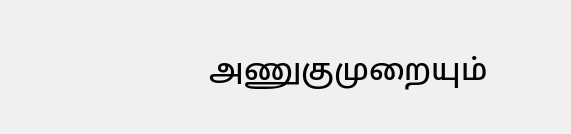அணுகுமுறையும்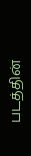படத்தின்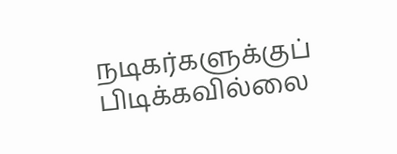நடிகர்களுக்குப் பிடிக்கவில்லை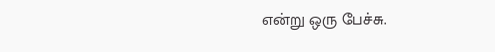என்று ஒரு பேச்சு.